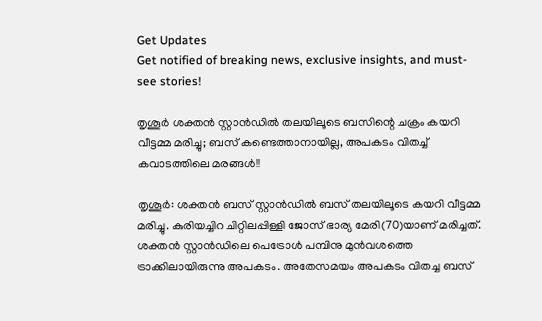Get Updates
Get notified of breaking news, exclusive insights, and must-see stories!

തൃശൂർ ശക്തൻ സ്റ്റാൻഡിൽ തലയിലൂടെ ബസിന്റെ ചക്രം കയറി വീട്ടമ്മ മരിച്ചു; ബസ് കണ്ടെത്താനായില്ല, അപകടം വിതച്ച് കവാടത്തിലെ മരങ്ങൾ!!

തൃശൂര്‍: ശക്തന്‍ ബസ് സ്റ്റാന്‍ഡില്‍ ബസ് തലയിലൂടെ കയറി വീട്ടമ്മ മരിച്ചു. കുരിയച്ചിറ ചിറ്റിലപ്പിള്ളി ജോസ് ഭാര്യ മേരി(70)യാണ് മരിച്ചത്. ശക്തന്‍ സ്റ്റാന്‍ഡിലെ പെട്രോള്‍ പമ്പിനു മുന്‍വശത്തെ ട്രാക്കിലായിരുന്നു അപകടം. അതേസമയം അപകടം വിതച്ച ബസ്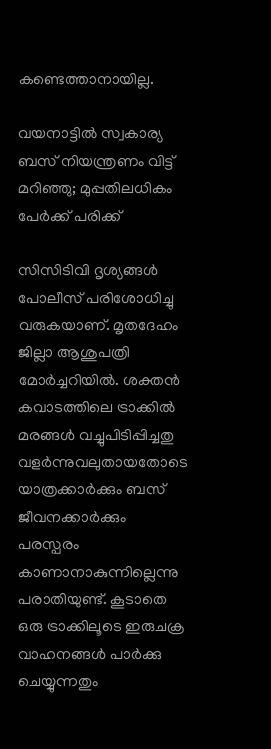കണ്ടെത്താനായില്ല.

വയനാട്ടിൽ സ്വകാര്യ ബസ് നിയന്ത്രണം വിട്ട് മറിഞ്ഞു; മുപ്പതിലധികം പേർക്ക് പരിക്ക്

സിസിടിവി ദൃശ്യങ്ങള്‍ പോലീസ് പരിശോധിച്ചു വരുകയാണ്. മൃതദേഹം ജില്ലാ ആശുപത്രി മോര്‍ച്ചറിയില്‍. ശക്തന്‍ കവാടത്തിലെ ട്രാക്കില്‍ മരങ്ങള്‍ വച്ചുപിടിപ്പിച്ചതു വളര്‍ന്നുവലുതായതോടെ യാത്രക്കാര്‍ക്കും ബസ് ജീവനക്കാര്‍ക്കും പരസ്പരം കാണാനാകുന്നില്ലെന്നു പരാതിയുണ്ട്. കൂടാതെ ഒരു ട്രാക്കിലൂടെ ഇരുചക്ര വാഹനങ്ങള്‍ പാര്‍ക്കു ചെയ്യുന്നതും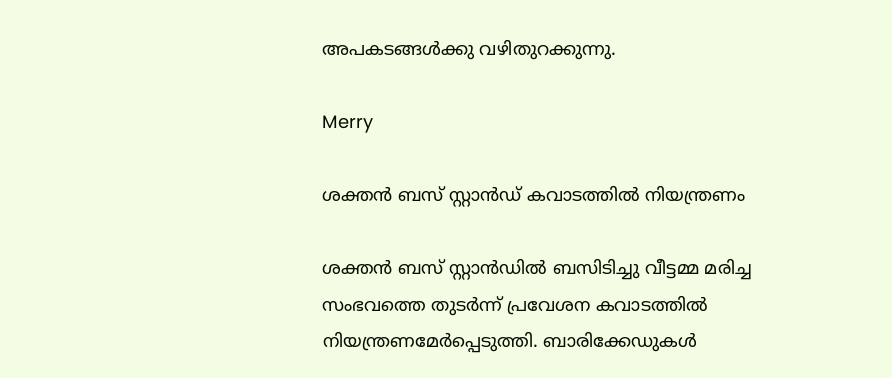അപകടങ്ങള്‍ക്കു വഴിതുറക്കുന്നു.

Merry

ശക്തന്‍ ബസ് സ്റ്റാന്‍ഡ് കവാടത്തില്‍ നിയന്ത്രണം

ശക്തന്‍ ബസ് സ്റ്റാന്‍ഡില്‍ ബസിടിച്ചു വീട്ടമ്മ മരിച്ച സംഭവത്തെ തുടര്‍ന്ന് പ്രവേശന കവാടത്തില്‍ നിയന്ത്രണമേര്‍പ്പെടുത്തി. ബാരിക്കേഡുകള്‍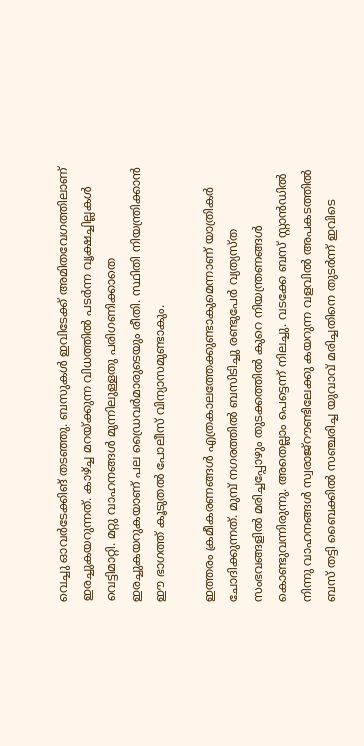വെച്ചു ഓവര്‍ടേക്കിങ് തടഞ്ഞു. ബസുകള്‍ ഇവിടേക്ക് അമിതവേഗത്തിലാണ് ഇരച്ചുകയറുന്നത്. കാഴ്ച്ച മറയ്ക്കുന്ന വിധത്തില്‍ പടര്‍ന്ന വൃക്ഷച്ചില്ലകള്‍ വെട്ടിമാറ്റി. മറ്റു വാഹനങ്ങള്‍ മുന്നിലുള്ളതു പരിഗണിക്കാതെ ഇരച്ചുകയറുകയാണ് പല ഡ്രൈവര്‍മാരുടെയും രീതി. സ്ഥിതി നിയന്ത്രിക്കാന്‍ ഈ ഭാഗത്ത് കൂടുതല്‍ പോലീസ് വിന്യാസമുണ്ടാകും.

ഇത്തരം ക്രമീകരണങ്ങള്‍ എത്രകാലത്തേക്കുണ്ടാകുമെന്നാണ് യാത്രികര്‍ ചോദിക്കുന്നത്. മുമ്പ് നഗരത്തില്‍ ബസിടിച്ചു രണ്ടുപേര്‍ വ്യത്യസ്ത സംഭവങ്ങളില്‍ മരിച്ചപ്പോഴും തുടക്കത്തില്‍ കുറെ നിയന്ത്രണങ്ങള്‍ കൊണ്ടുവന്നിരുന്നു. അതെല്ലാം പെട്ടെന്ന് നിലച്ചു. വടക്കേ ബസ് സ്റ്റാന്‍ഡില്‍ നിന്നു വാഹനങ്ങള്‍ സ്വരാജ്‌റൗണ്ടിലേക്കു കയറുന്ന വളവില്‍ അപകടത്തില്‍ ബസ് തട്ടി ബൈക്കില്‍ സഞ്ചരിച്ച യുവാവ് മരിച്ചതിനെ തുടര്‍ന്ന് ഇവിടെ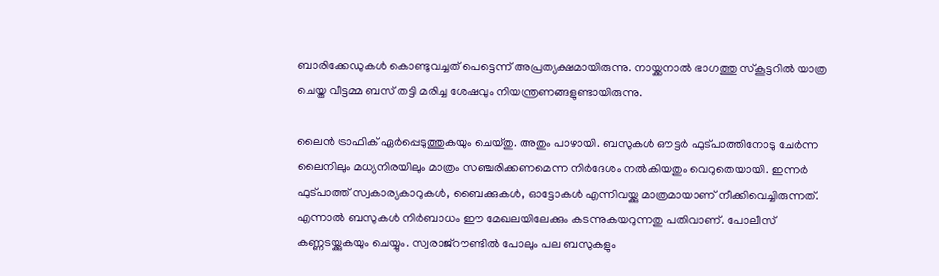ബാരിക്കേഡുകള്‍ കൊണ്ടുവച്ചത് പെട്ടെന്ന് അപ്രത്യക്ഷമായിരുന്നു. നായ്ക്കനാല്‍ ഭാഗത്തു സ്‌കൂട്ടറില്‍ യാത്ര ചെയ്ത വീട്ടമ്മ ബസ് തട്ടി മരിച്ച ശേഷവും നിയന്ത്രണങ്ങളുണ്ടായിരുന്നു.

ലൈന്‍ ട്രാഫിക് ഏര്‍പ്പെടുത്തുകയും ചെയ്തു. അതും പാഴായി. ബസുകള്‍ ഔട്ടര്‍ ഫുട്പാത്തിനോടു ചേര്‍ന്ന ലൈനിലും മധ്യനിരയിലും മാത്രം സഞ്ചരിക്കണമെന്ന നിര്‍ദേശം നല്‍കിയതും വെറുതെയായി. ഇന്നര്‍ ഫുട്പാത്ത് സ്വകാര്യകാറുകള്‍, ബൈക്കുകള്‍, ഓട്ടോകള്‍ എന്നിവയ്ക്കു മാത്രമായാണ് നീക്കിവെച്ചിരുന്നത്. എന്നാല്‍ ബസുകള്‍ നിര്‍ബാധം ഈ മേഖലയിലേക്കും കടന്നുകയറുന്നതു പതിവാണ്. പോലീസ് കണ്ണടയ്ക്കുകയും ചെയ്യും. സ്വരാജ്‌റൗണ്ടില്‍ പോലും പല ബസുകളും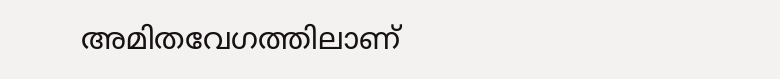അമിതവേഗത്തിലാണ്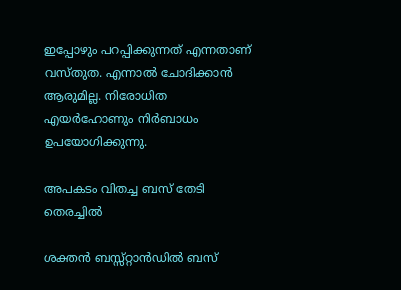ഇപ്പോഴും പറപ്പിക്കുന്നത് എന്നതാണ് വസ്തുത. എന്നാല്‍ ചോദിക്കാന്‍ ആരുമില്ല. നിരോധിത എയര്‍ഹോണും നിര്‍ബാധം ഉപയോഗിക്കുന്നു.

അപകടം വിതച്ച ബസ് തേടി തെരച്ചില്‍

ശക്തന്‍ ബസ്സ്റ്റാന്‍ഡില്‍ ബസ്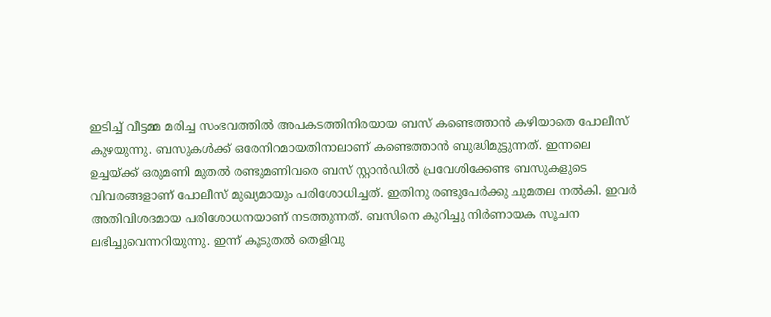ഇടിച്ച് വീട്ടമ്മ മരിച്ച സംഭവത്തില്‍ അപകടത്തിനിരയായ ബസ് കണ്ടെത്താന്‍ കഴിയാതെ പോലീസ് കുഴയുന്നു. ബസുകള്‍ക്ക് ഒരേനിറമായതിനാലാണ് കണ്ടെത്താന്‍ ബുദ്ധിമുട്ടുന്നത്. ഇന്നലെ ഉച്ചയ്ക്ക് ഒരുമണി മുതല്‍ രണ്ടുമണിവരെ ബസ് സ്റ്റാന്‍ഡില്‍ പ്രവേശിക്കേണ്ട ബസുകളുടെ വിവരങ്ങളാണ് പോലീസ് മുഖ്യമായും പരിശോധിച്ചത്. ഇതിനു രണ്ടുപേര്‍ക്കു ചുമതല നല്‍കി. ഇവര്‍ അതിവിശദമായ പരിശോധനയാണ് നടത്തുന്നത്. ബസിനെ കുറിച്ചു നിര്‍ണായക സൂചന ലഭിച്ചുവെന്നറിയുന്നു. ഇന്ന് കൂടുതല്‍ തെളിവു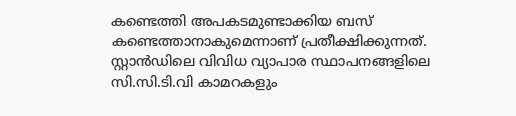കണ്ടെത്തി അപകടമുണ്ടാക്കിയ ബസ് കണ്ടെത്താനാകുമെന്നാണ് പ്രതീക്ഷിക്കുന്നത്. സ്റ്റാന്‍ഡിലെ വിവിധ വ്യാപാര സ്ഥാപനങ്ങളിലെ സി.സി.ടി.വി കാമറകളും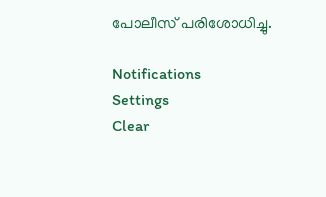പോലീസ് പരിശോധിച്ചു.

Notifications
Settings
Clear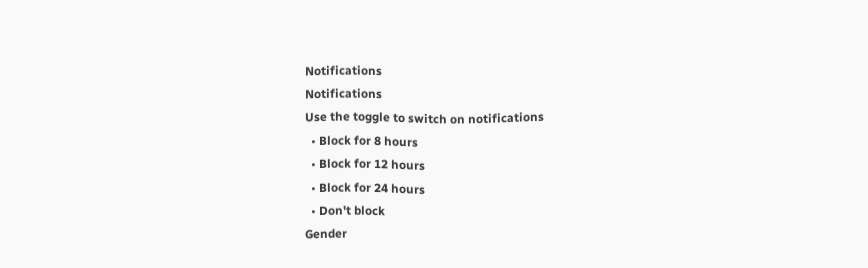Notifications
Notifications
Use the toggle to switch on notifications
  • Block for 8 hours
  • Block for 12 hours
  • Block for 24 hours
  • Don't block
Gender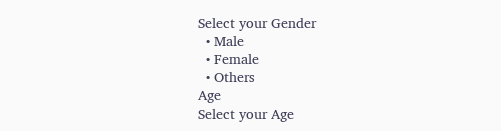Select your Gender
  • Male
  • Female
  • Others
Age
Select your Age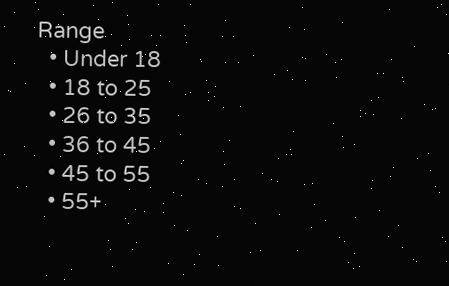Range
  • Under 18
  • 18 to 25
  • 26 to 35
  • 36 to 45
  • 45 to 55
  • 55+